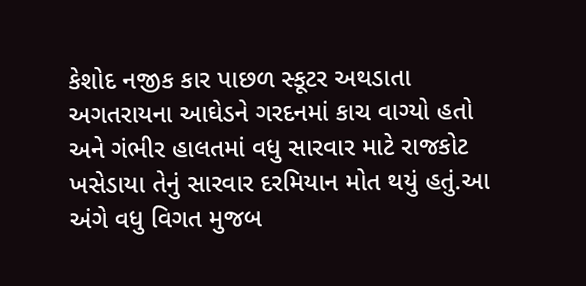કેશોદ નજીક કાર પાછળ સ્કૂટર અથડાતા અગતરાયના આઘેડને ગરદનમાં કાચ વાગ્યો હતો અને ગંભીર હાલતમાં વધુ સારવાર માટે રાજકોટ ખસેડાયા તેનું સારવાર દરમિયાન મોત થયું હતું.આ અંગે વધુ વિગત મુજબ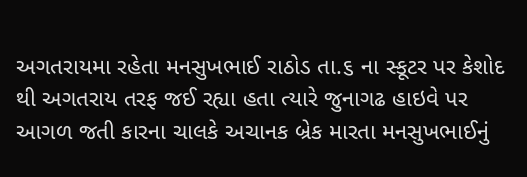અગતરાયમા રહેતા મનસુખભાઈ રાઠોડ તા.૬ ના સ્કૂટર પર કેશોદ થી અગતરાય તરફ જઈ રહ્યા હતા ત્યારે જુનાગઢ હાઇવે પર આગળ જતી કારના ચાલકે અચાનક બ્રેક મારતા મનસુખભાઈનું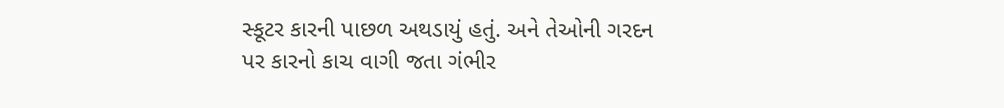સ્કૂટર કારની પાછળ અથડાયું હતું. અને તેઓની ગરદન પર કારનો કાચ વાગી જતા ગંભીર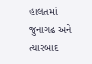હાલતમાં જુનાગઢ અને ત્યારબાદ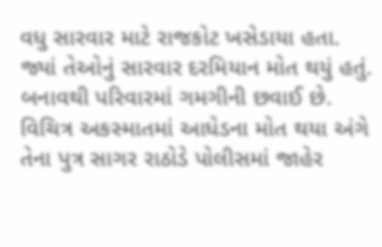વધુ સારવાર માટે રાજકોટ ખસેડાયા હતા. જ્યાં તેઓનું સારવાર દરમિયાન મોત થયું હતું. બનાવથી પરિવારમાં ગમગીની છવાઈ છે. વિચિત્ર અકસ્માતમાં આધેડના મોત થયા અંગે તેના પુત્ર સાગર રાઠોડે પોલીસમાં જાહેર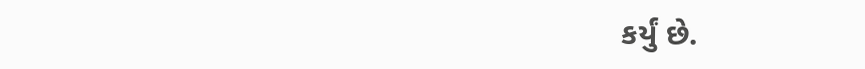કર્યું છે.